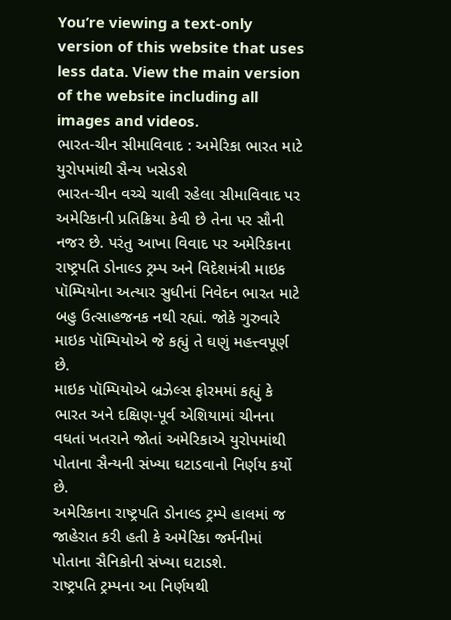You’re viewing a text-only version of this website that uses less data. View the main version of the website including all images and videos.
ભારત-ચીન સીમાવિવાદ : અમેરિકા ભારત માટે યુરોપમાંથી સૈન્ય ખસેડશે
ભારત-ચીન વચ્ચે ચાલી રહેલા સીમાવિવાદ પર અમેરિકાની પ્રતિક્રિયા કેવી છે તેના પર સૌની નજર છે. પરંતુ આખા વિવાદ પર અમેરિકાના રાષ્ટ્રપતિ ડોનાલ્ડ ટ્રમ્પ અને વિદેશમંત્રી માઇક પૉમ્પિયોના અત્યાર સુધીનાં નિવેદન ભારત માટે બહુ ઉત્સાહજનક નથી રહ્યાં. જોકે ગુરુવારે માઇક પૉમ્પિયોએ જે કહ્યું તે ઘણું મહત્ત્વપૂર્ણ છે.
માઇક પૉમ્પિયોએ બ્રઝેલ્સ ફોરમમાં કહ્યું કે ભારત અને દક્ષિણ-પૂર્વ એશિયામાં ચીનના વધતાં ખતરાને જોતાં અમેરિકાએ યુરોપમાંથી પોતાના સૈન્યની સંખ્યા ઘટાડવાનો નિર્ણય કર્યો છે.
અમેરિકાના રાષ્ટ્રપતિ ડોનાલ્ડ ટ્રમ્પે હાલમાં જ જાહેરાત કરી હતી કે અમેરિકા જર્મનીમાં પોતાના સૈનિકોની સંખ્યા ઘટાડશે.
રાષ્ટ્રપતિ ટ્રમ્પના આ નિર્ણયથી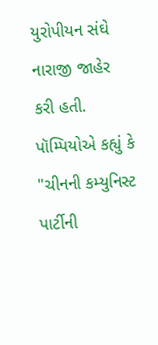યુરોપીયન સંઘે નારાજી જાહેર કરી હતી.
પૉમ્પિયોએ કહ્યું કે "ચીનની કમ્યુનિસ્ટ પાર્ટીની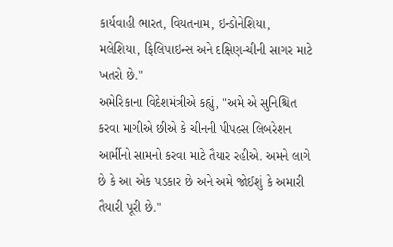કાર્યવાહી ભારત, વિયતનામ, ઇન્ડોનેશિયા, મલેશિયા, ફિલિપાઇન્સ અને દક્ષિણ-ચીની સાગર માટે ખતરો છે."
અમેરિકાના વિદેશમંત્રીએ કહ્યું, "અમે એ સુનિશ્ચિત કરવા માગીએ છીએ કે ચીનની પીપલ્સ લિબરેશન આર્મીનો સામનો કરવા માટે તૈયાર રહીએ. અમને લાગે છે કે આ એક પડકાર છે અને અમે જોઈશું કે અમારી તૈયારી પૂરી છે."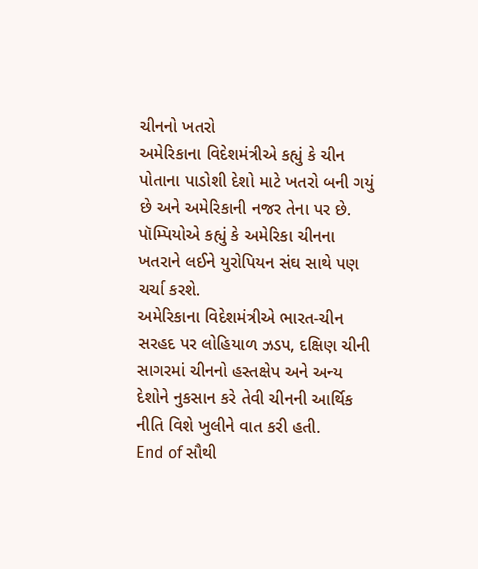ચીનનો ખતરો
અમેરિકાના વિદેશમંત્રીએ કહ્યું કે ચીન પોતાના પાડોશી દેશો માટે ખતરો બની ગયું છે અને અમેરિકાની નજર તેના પર છે. પૉમ્પિયોએ કહ્યું કે અમેરિકા ચીનના ખતરાને લઈને યુરોપિયન સંઘ સાથે પણ ચર્ચા કરશે.
અમેરિકાના વિદેશમંત્રીએ ભારત-ચીન સરહદ પર લોહિયાળ ઝડપ, દક્ષિણ ચીની સાગરમાં ચીનનો હસ્તક્ષેપ અને અન્ય દેશોને નુકસાન કરે તેવી ચીનની આર્થિક નીતિ વિશે ખુલીને વાત કરી હતી.
End of સૌથી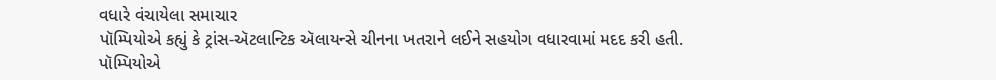વધારે વંચાયેલા સમાચાર
પૉમ્પિયોએ કહ્યું કે ટ્રાંસ-ઍટલાન્ટિક ઍલાયન્સે ચીનના ખતરાને લઈને સહયોગ વધારવામાં મદદ કરી હતી.
પૉમ્પિયોએ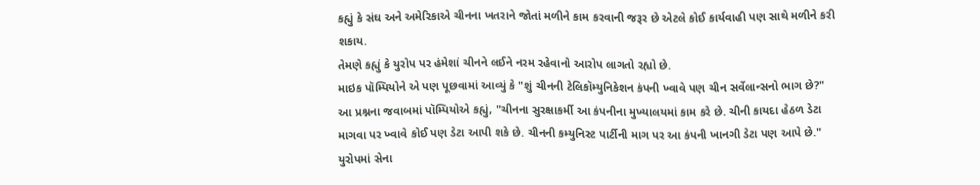કહ્યું કે સંઘ અને અમેરિકાએ ચીનના ખતરાને જોતાં મળીને કામ કરવાની જરૂર છે એટલે કોઈ કાર્યવાહી પણ સાથે મળીને કરી શકાય.
તેમણે કહ્યું કે યુરોપ પર હંમેશાં ચીનને લઈને નરમ રહેવાનો આરોપ લાગતો રહ્યો છે.
માઇક પૉમ્પિયોને એ પણ પૂછવામાં આવ્યું કે "શું ચીનની ટેલિકૉમ્યુનિકેશન કંપની ખ્વાવે પણ ચીન સર્વેલાન્સનો ભાગ છે?"
આ પ્રશ્નના જવાબમાં પૉમ્પિયોએ કહ્યું, "ચીનના સુરક્ષાકર્મી આ કંપનીના મુખ્યાલયમાં કામ કરે છે. ચીની કાયદા હેઠળ ડેટા માગવા પર ખ્વાવે કોઈ પણ ડેટા આપી શકે છે. ચીનની કમ્યુનિસ્ટ પાર્ટીની માગ પર આ કંપની ખાનગી ડેટા પણ આપે છે."
યુરોપમાં સેના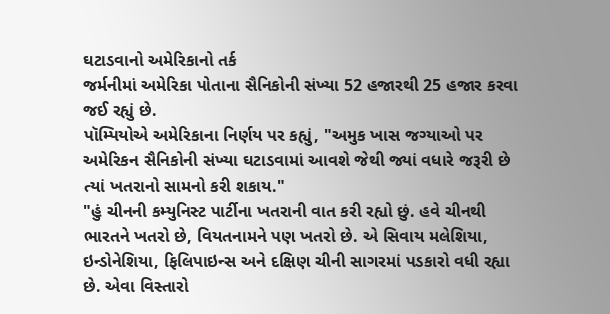ઘટાડવાનો અમેરિકાનો તર્ક
જર્મનીમાં અમેરિકા પોતાના સૈનિકોની સંખ્યા 52 હજારથી 25 હજાર કરવા જઈ રહ્યું છે.
પૉમ્પિયોએ અમેરિકાના નિર્ણય પર કહ્યું, "અમુક ખાસ જગ્યાઓ પર અમેરિકન સૈનિકોની સંખ્યા ઘટાડવામાં આવશે જેથી જ્યાં વધારે જરૂરી છે ત્યાં ખતરાનો સામનો કરી શકાય."
"હું ચીનની કમ્યુનિસ્ટ પાર્ટીના ખતરાની વાત કરી રહ્યો છું. હવે ચીનથી ભારતને ખતરો છે, વિયતનામને પણ ખતરો છે. એ સિવાય મલેશિયા, ઇન્ડોનેશિયા, ફિલિપાઇન્સ અને દક્ષિણ ચીની સાગરમાં પડકારો વધી રહ્યા છે. એવા વિસ્તારો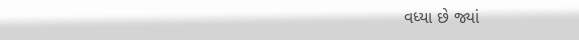વધ્યા છે જ્યાં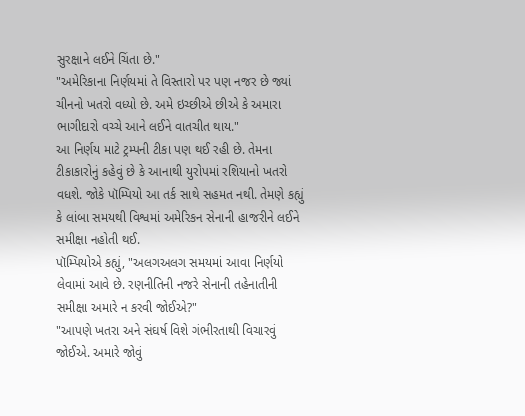સુરક્ષાને લઈને ચિંતા છે."
"અમેરિકાના નિર્ણયમાં તે વિસ્તારો પર પણ નજર છે જ્યાં ચીનનો ખતરો વધ્યો છે. અમે ઇચ્છીએ છીએ કે અમારા ભાગીદારો વચ્ચે આને લઈને વાતચીત થાય."
આ નિર્ણય માટે ટ્રમ્પની ટીકા પણ થઈ રહી છે. તેમના ટીકાકારોનું કહેવું છે કે આનાથી યુરોપમાં રશિયાનો ખતરો વધશે. જોકે પૉમ્પિયો આ તર્ક સાથે સહમત નથી. તેમણે કહ્યું કે લાંબા સમયથી વિશ્વમાં અમેરિકન સેનાની હાજરીને લઈને સમીક્ષા નહોતી થઈ.
પૉમ્પિયોએ કહ્યું, "અલગઅલગ સમયમાં આવા નિર્ણયો લેવામાં આવે છે. રણનીતિની નજરે સેનાની તહેનાતીની સમીક્ષા અમારે ન કરવી જોઈએ?"
"આપણે ખતરા અને સંઘર્ષ વિશે ગંભીરતાથી વિચારવું જોઈએ. અમારે જોવું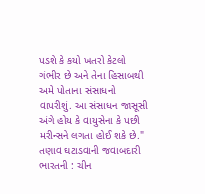પડશે કે કયો ખતરો કેટલો ગંભીર છે અને તેના હિસાબથી અમે પોતાના સંસાધનો વાપરીશું. આ સંસાધન જાસૂસી અંગે હોય કે વાયુસેના કે પછી મરીન્સને લગતા હોઈ શકે છે."
તણાવ ઘટાડવાની જવાબદારી ભારતની : ચીન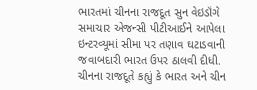ભારતમાં ચીનના રાજદૂત સુન વેઇડૉંગે સમાચાર એજન્સી પીટીઆઈને આપેલા ઇન્ટરવ્યૂમાં સીમા પર તણાવ ઘટાડવાની જવાબદારી ભારત ઉપર ઠાલવી દીધી.
ચીનના રાજદૂતે કહ્યું કે ભારત અને ચીન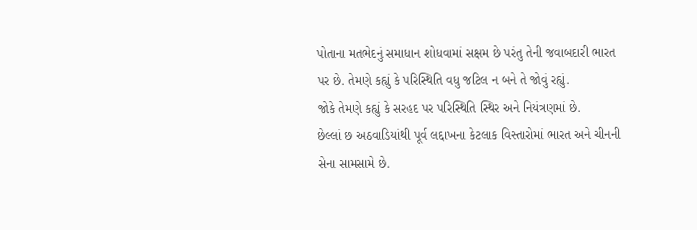પોતાના મતભેદનું સમાધાન શોધવામાં સક્ષમ છે પરંતુ તેની જવાબદારી ભારત પર છે. તેમણે કહ્યું કે પરિસ્થિતિ વધુ જટિલ ન બને તે જોવું રહ્યું.
જોકે તેમણે કહ્યું કે સરહદ પર પરિસ્થિતિ સ્થિર અને નિયંત્રણમાં છે.
છેલ્લાં છ અઠવાડિયાંથી પૂર્વ લદ્દાખના કેટલાક વિસ્તારોમાં ભારત અને ચીનની સેના સામસામે છે.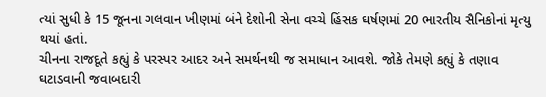ત્યાં સુધી કે 15 જૂનના ગલવાન ખીણમાં બંને દેશોની સેના વચ્ચે હિંસક ઘર્ષણમાં 20 ભારતીય સૈનિકોનાં મૃત્યુ થયાં હતાં.
ચીનના રાજદૂતે કહ્યું કે પરસ્પર આદર અને સમર્થનથી જ સમાધાન આવશે. જોકે તેમણે કહ્યું કે તણાવ ઘટાડવાની જવાબદારી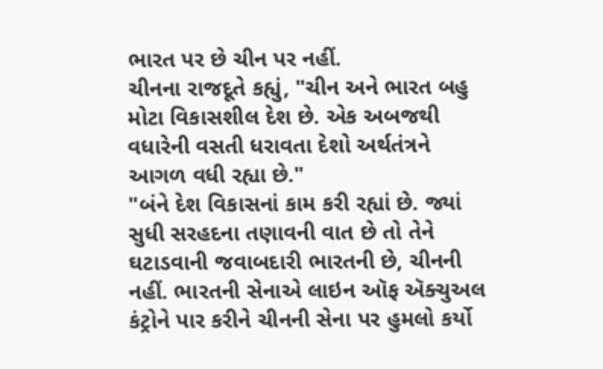ભારત પર છે ચીન પર નહીં.
ચીનના રાજદૂતે કહ્યું, "ચીન અને ભારત બહુ મોટા વિકાસશીલ દેશ છે. એક અબજથી વધારેની વસતી ધરાવતા દેશો અર્થતંત્રને આગળ વધી રહ્યા છે."
"બંને દેશ વિકાસનાં કામ કરી રહ્યાં છે. જ્યાં સુધી સરહદના તણાવની વાત છે તો તેને ઘટાડવાની જવાબદારી ભારતની છે, ચીનની નહીં. ભારતની સેનાએ લાઇન ઑફ ઍક્ચુઅલ કંટ્રોને પાર કરીને ચીનની સેના પર હુમલો કર્યો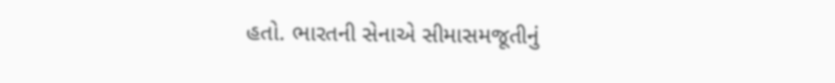હતો. ભારતની સેનાએ સીમાસમજૂતીનું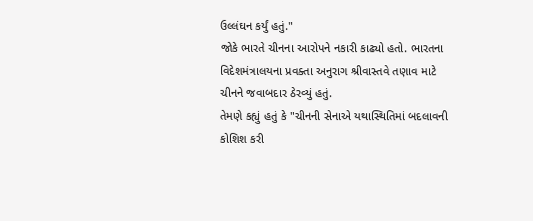ઉલ્લંઘન કર્યું હતું."
જોકે ભારતે ચીનના આરોપને નકારી કાઢ્યો હતો. ભારતના વિદેશમંત્રાલયના પ્રવક્તા અનુરાગ શ્રીવાસ્તવે તણાવ માટે ચીનને જવાબદાર ઠેરવ્યું હતું.
તેમણે કહ્યું હતું કે "ચીનની સેનાએ યથાસ્થિતિમાં બદલાવની કોશિશ કરી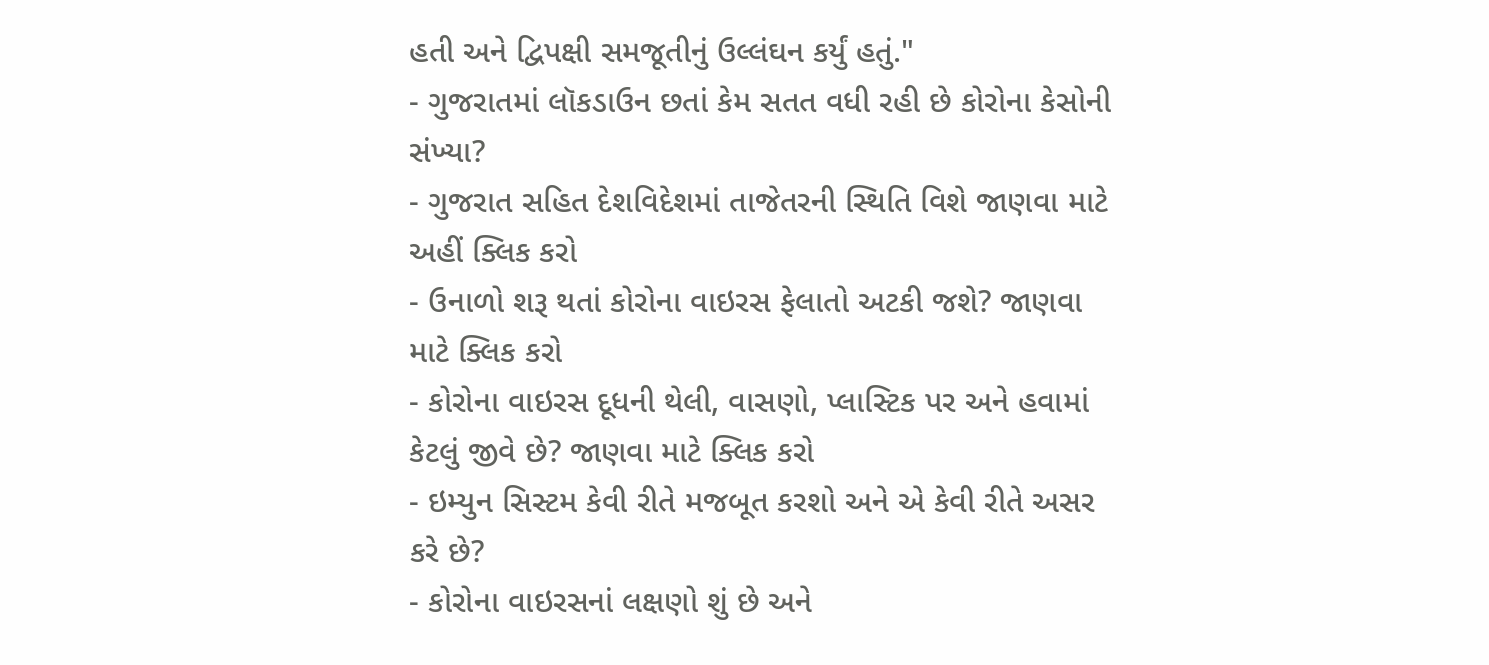હતી અને દ્વિપક્ષી સમજૂતીનું ઉલ્લંઘન કર્યું હતું."
- ગુજરાતમાં લૉકડાઉન છતાં કેમ સતત વધી રહી છે કોરોના કેસોની સંખ્યા?
- ગુજરાત સહિત દેશવિદેશમાં તાજેતરની સ્થિતિ વિશે જાણવા માટે અહીં ક્લિક કરો
- ઉનાળો શરૂ થતાં કોરોના વાઇરસ ફેલાતો અટકી જશે? જાણવા માટે ક્લિક કરો
- કોરોના વાઇરસ દૂધની થેલી, વાસણો, પ્લાસ્ટિક પર અને હવામાં કેટલું જીવે છે? જાણવા માટે ક્લિક કરો
- ઇમ્યુન સિસ્ટમ કેવી રીતે મજબૂત કરશો અને એ કેવી રીતે અસર કરે છે?
- કોરોના વાઇરસનાં લક્ષણો શું છે અને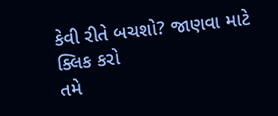કેવી રીતે બચશો? જાણવા માટે ક્લિક કરો
તમે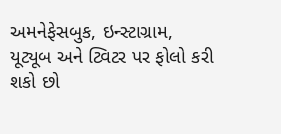અમનેફેસબુક, ઇન્સ્ટાગ્રામ, યૂટ્યૂબ અને ટ્વિટર પર ફોલો કરી શકો છો